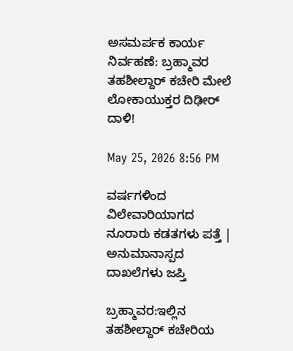ಅಸಮರ್ಪಕ ಕಾರ್ಯ ನಿರ್ವಹಣೆ: ಬ್ರಹ್ಮಾವರ ತಹಶೀಲ್ದಾರ್‌ ಕಚೇರಿ ಮೇಲೆ ಲೋಕಾಯುಕ್ತರ ದಿಢೀರ್ ದಾಳಿ!

May 25, 2026 8:56 PM

ವರ್ಷಗಳಿಂದ ವಿಲೇವಾರಿಯಾಗದ ನೂರಾರು ಕಡತಗಳು ಪತ್ತೆ | ಅನುಮಾನಾಸ್ಪದ ದಾಖಲೆಗಳು ಜಪ್ತಿ

ಬ್ರಹ್ಮಾವರ:ಇಲ್ಲಿನ ತಹಶೀಲ್ದಾರ್‌ ಕಚೇರಿಯ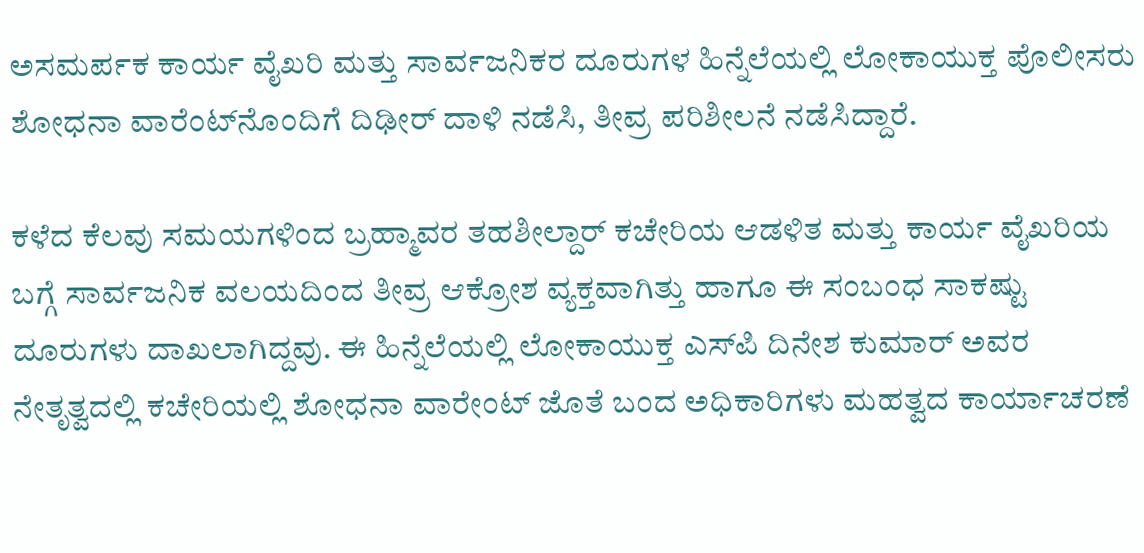ಅಸಮರ್ಪಕ ಕಾರ್ಯ ವೈಖರಿ ಮತ್ತು ಸಾರ್ವಜನಿಕರ ದೂರುಗಳ ಹಿನ್ನೆಲೆಯಲ್ಲಿ ಲೋಕಾಯುಕ್ತ ಪೊಲೀಸರು ಶೋಧನಾ ವಾರೆಂಟ್‌ನೊಂದಿಗೆ ದಿಢೀರ್ ದಾಳಿ ನಡೆಸಿ, ತೀವ್ರ ಪರಿಶೀಲನೆ ನಡೆಸಿದ್ದಾರೆ.

ಕಳೆದ ಕೆಲವು ಸಮಯಗಳಿಂದ ಬ್ರಹ್ಮಾವರ ತಹಶೀಲ್ದಾರ್‌ ಕಚೇರಿಯ ಆಡಳಿತ ಮತ್ತು ಕಾರ್ಯ ವೈಖರಿಯ ಬಗ್ಗೆ ಸಾರ್ವಜನಿಕ ವಲಯದಿಂದ ತೀವ್ರ ಆಕ್ರೋಶ ವ್ಯಕ್ತವಾಗಿತ್ತು ಹಾಗೂ ಈ ಸಂಬಂಧ ಸಾಕಷ್ಟು ದೂರುಗಳು ದಾಖಲಾಗಿದ್ದವು. ಈ ಹಿನ್ನೆಲೆಯಲ್ಲಿ ಲೋಕಾಯುಕ್ತ ಎಸ್‌ಪಿ ದಿನೇಶ ಕುಮಾರ್‌ ಅವರ ನೇತೃತ್ವದಲ್ಲಿ ಕಚೇರಿಯಲ್ಲಿ ಶೋಧನಾ ವಾರೇಂಟ್‌ ಜೊತೆ ಬಂದ ಅಧಿಕಾರಿಗಳು ಮಹತ್ವದ ಕಾರ್ಯಾಚರಣೆ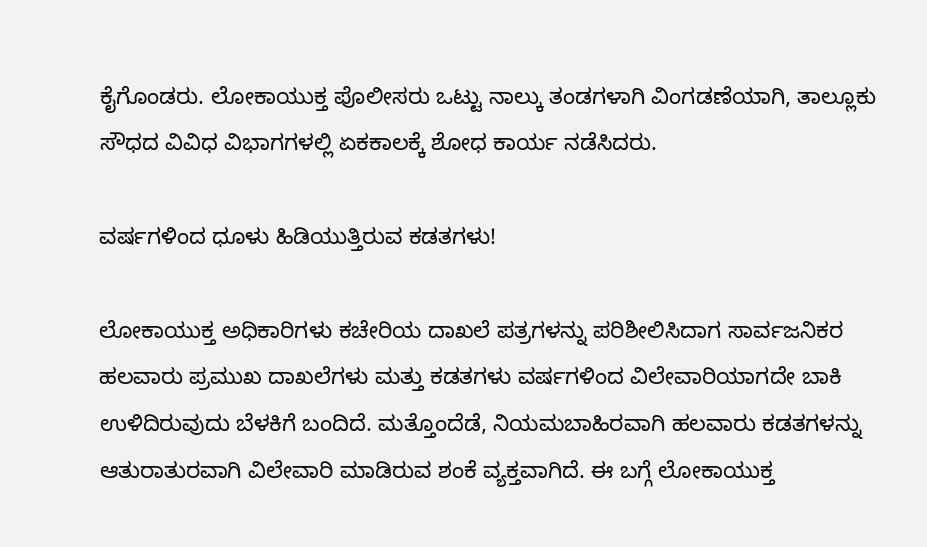ಕೈಗೊಂಡರು. ಲೋಕಾಯುಕ್ತ ಪೊಲೀಸರು ಒಟ್ಟು ನಾಲ್ಕು ತಂಡಗಳಾಗಿ ವಿಂಗಡಣೆಯಾಗಿ, ತಾಲ್ಲೂಕು ಸೌಧದ ವಿವಿಧ ವಿಭಾಗಗಳಲ್ಲಿ ಏಕಕಾಲಕ್ಕೆ ಶೋಧ ಕಾರ್ಯ ನಡೆಸಿದರು.

ವರ್ಷಗಳಿಂದ ಧೂಳು ಹಿಡಿಯುತ್ತಿರುವ ಕಡತಗಳು!

ಲೋಕಾಯುಕ್ತ ಅಧಿಕಾರಿಗಳು ಕಚೇರಿಯ ದಾಖಲೆ ಪತ್ರಗಳನ್ನು ಪರಿಶೀಲಿಸಿದಾಗ ಸಾರ್ವಜನಿಕರ ಹಲವಾರು ಪ್ರಮುಖ ದಾಖಲೆಗಳು ಮತ್ತು ಕಡತಗಳು ವರ್ಷಗಳಿಂದ ವಿಲೇವಾರಿಯಾಗದೇ ಬಾಕಿ ಉಳಿದಿರುವುದು ಬೆಳಕಿಗೆ ಬಂದಿದೆ. ಮತ್ತೊಂದೆಡೆ, ನಿಯಮಬಾಹಿರವಾಗಿ ಹಲವಾರು ಕಡತಗಳನ್ನು ಆತುರಾತುರವಾಗಿ ವಿಲೇವಾರಿ ಮಾಡಿರುವ ಶಂಕೆ ವ್ಯಕ್ತವಾಗಿದೆ. ಈ ಬಗ್ಗೆ ಲೋಕಾಯುಕ್ತ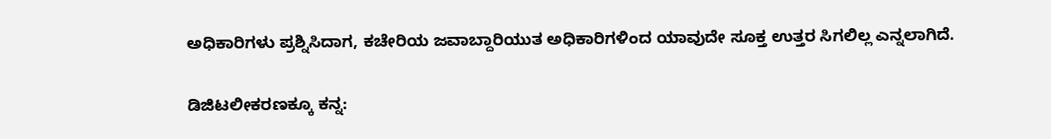ಅಧಿಕಾರಿಗಳು ಪ್ರಶ್ನಿಸಿದಾಗ, ಕಚೇರಿಯ ಜವಾಬ್ದಾರಿಯುತ ಅಧಿಕಾರಿಗಳಿಂದ ಯಾವುದೇ ಸೂಕ್ತ ಉತ್ತರ ಸಿಗಲಿಲ್ಲ ಎನ್ನಲಾಗಿದೆ.

ಡಿಜಿಟಲೀಕರಣಕ್ಕೂ ಕನ್ನ: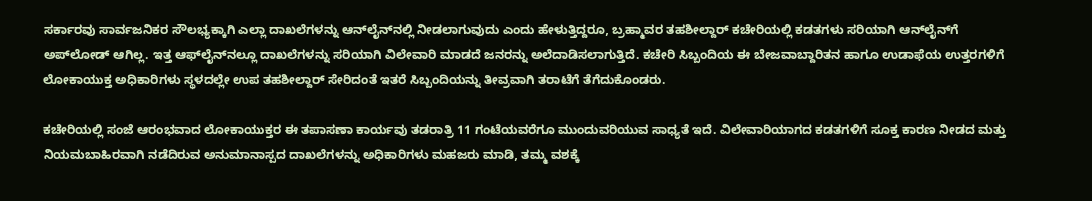ಸರ್ಕಾರವು ಸಾರ್ವಜನಿಕರ ಸೌಲಭ್ಯಕ್ಕಾಗಿ ಎಲ್ಲಾ ದಾಖಲೆಗಳನ್ನು ಆನ್‌ಲೈನ್‌ನಲ್ಲಿ ನೀಡಲಾಗುವುದು ಎಂದು ಹೇಳುತ್ತಿದ್ದರೂ, ಬ್ರಹ್ಮಾವರ ತಹಶೀಲ್ದಾರ್‌ ಕಚೇರಿಯಲ್ಲಿ ಕಡತಗಳು ಸರಿಯಾಗಿ ಆನ್‌ಲೈನ್‌ಗೆ ಅಪ್‌ಲೋಡ್‌ ಆಗಿಲ್ಲ. ಇತ್ತ ಆಫ್‌ಲೈನ್‌ನಲ್ಲೂ ದಾಖಲೆಗಳನ್ನು ಸರಿಯಾಗಿ ವಿಲೇವಾರಿ ಮಾಡದೆ ಜನರನ್ನು ಅಲೆದಾಡಿಸಲಾಗುತ್ತಿದೆ. ಕಚೇರಿ ಸಿಬ್ಬಂದಿಯ ಈ ಬೇಜವಾಬ್ದಾರಿತನ ಹಾಗೂ ಉಡಾಫೆಯ ಉತ್ತರಗಳಿಗೆ ಲೋಕಾಯುಕ್ತ ಅಧಿಕಾರಿಗಳು ಸ್ಥಳದಲ್ಲೇ ಉಪ ತಹಶೀಲ್ದಾರ್ ಸೇರಿದಂತೆ ಇತರೆ ಸಿಬ್ಬಂದಿಯನ್ನು ತೀವ್ರವಾಗಿ ತರಾಟೆಗೆ ತೆಗೆದುಕೊಂಡರು.

ಕಚೇರಿಯಲ್ಲಿ ಸಂಜೆ ಆರಂಭವಾದ ಲೋಕಾಯುಕ್ತರ ಈ ತಪಾಸಣಾ ಕಾರ್ಯವು ತಡರಾತ್ರಿ 11 ಗಂಟೆಯವರೆಗೂ ಮುಂದುವರಿಯುವ ಸಾಧ್ಯತೆ ಇದೆ. ವಿಲೇವಾರಿಯಾಗದ ಕಡತಗಳಿಗೆ ಸೂಕ್ತ ಕಾರಣ ನೀಡದ ಮತ್ತು ನಿಯಮಬಾಹಿರವಾಗಿ ನಡೆದಿರುವ ಅನುಮಾನಾಸ್ಪದ ದಾಖಲೆಗಳನ್ನು ಅಧಿಕಾರಿಗಳು ಮಹಜರು ಮಾಡಿ, ತಮ್ಮ ವಶಕ್ಕೆ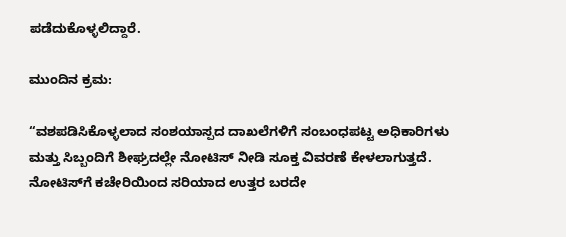ಪಡೆದುಕೊಳ್ಳಲಿದ್ದಾರೆ.

ಮುಂದಿನ ಕ್ರಮ:

“ವಶಪಡಿಸಿಕೊಳ್ಳಲಾದ ಸಂಶಯಾಸ್ಪದ ದಾಖಲೆಗಳಿಗೆ ಸಂಬಂಧಪಟ್ಟ ಅಧಿಕಾರಿಗಳು ಮತ್ತು ಸಿಬ್ಬಂದಿಗೆ ಶೀಘ್ರದಲ್ಲೇ ನೋಟಿಸ್‌ ನೀಡಿ ಸೂಕ್ತ ವಿವರಣೆ ಕೇಳಲಾಗುತ್ತದೆ. ನೋಟಿಸ್‌ಗೆ ಕಚೇರಿಯಿಂದ ಸರಿಯಾದ ಉತ್ತರ ಬರದೇ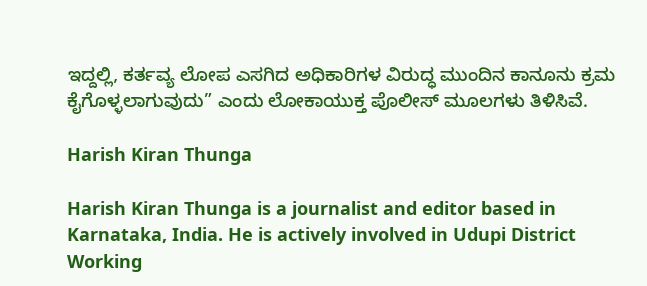ಇದ್ದಲ್ಲಿ, ಕರ್ತವ್ಯ ಲೋಪ ಎಸಗಿದ ಅಧಿಕಾರಿಗಳ ವಿರುದ್ಧ ಮುಂದಿನ ಕಾನೂನು ಕ್ರಮ ಕೈಗೊಳ್ಳಲಾಗುವುದು” ಎಂದು ಲೋಕಾಯುಕ್ತ ಪೊಲೀಸ್ ಮೂಲಗಳು ತಿಳಿಸಿವೆ.

Harish Kiran Thunga

Harish Kiran Thunga is a journalist and editor based in Karnataka, India. He is actively involved in Udupi District Working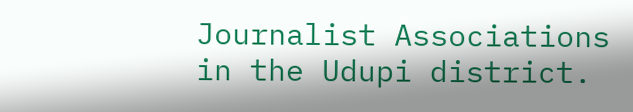Journalist Associations in the Udupi district.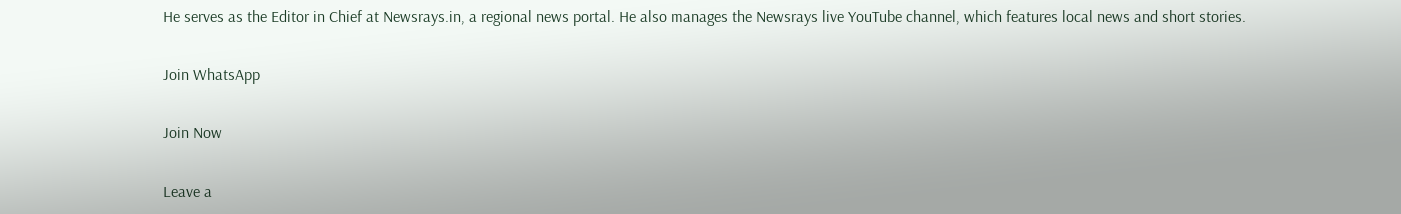He serves as the Editor in Chief at Newsrays.in, a regional news portal. He also manages the Newsrays live YouTube channel, which features local news and short stories.

Join WhatsApp

Join Now

Leave a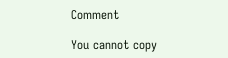Comment

You cannot copy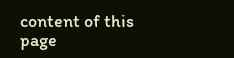content of this page